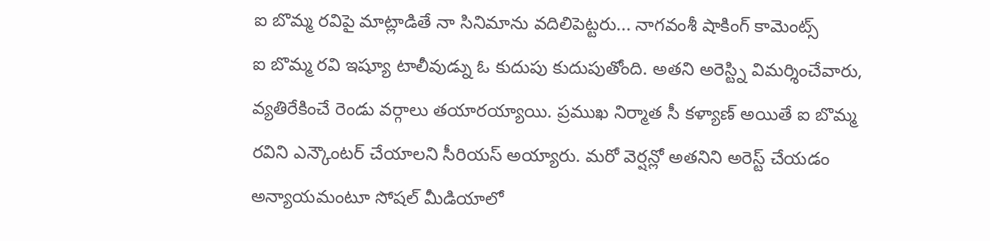ఐ బొమ్మ రవిపై మాట్లాడితే నా సినిమాను వదిలిపెట్టరు... నాగవంశీ షాకింగ్ కామెంట్స్
ఐ బొమ్మ రవి ఇష్యూ టాలీవుడ్ను ఓ కుదుపు కుదుపుతోంది. అతని అరెస్ట్ని విమర్శించేవారు, వ్యతిరేకించే రెండు వర్గాలు తయారయ్యాయి. ప్రముఖ నిర్మాత సీ కళ్యాణ్ అయితే ఐ బొమ్మ రవిని ఎన్కౌంటర్ చేయాలని సీరియస్ అయ్యారు. మరో వెర్షన్లో అతనిని అరెస్ట్ చేయడం అన్యాయమంటూ సోషల్ మీడియాలో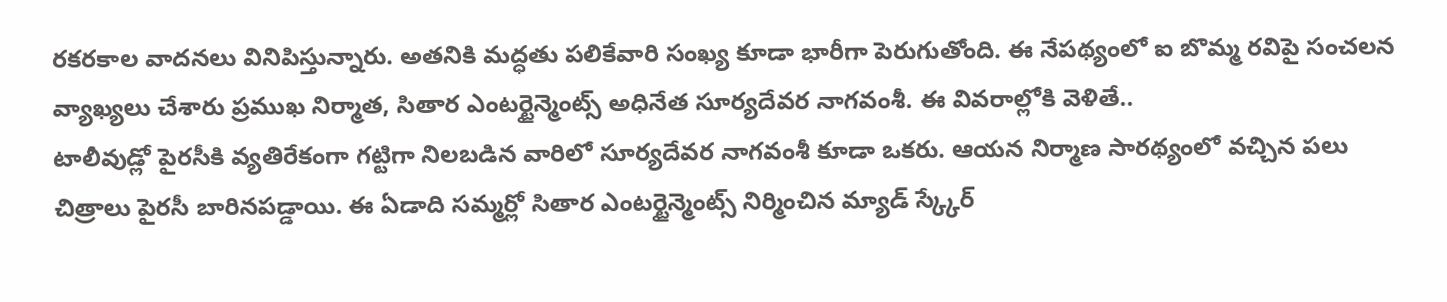రకరకాల వాదనలు వినిపిస్తున్నారు. అతనికి మద్ధతు పలికేవారి సంఖ్య కూడా భారీగా పెరుగుతోంది. ఈ నేపథ్యంలో ఐ బొమ్మ రవిపై సంచలన వ్యాఖ్యలు చేశారు ప్రముఖ నిర్మాత, సితార ఎంటర్టైన్మెంట్స్ అధినేత సూర్యదేవర నాగవంశీ. ఈ వివరాల్లోకి వెళితే..
టాలీవుడ్లో పైరసీకి వ్యతిరేకంగా గట్టిగా నిలబడిన వారిలో సూర్యదేవర నాగవంశీ కూడా ఒకరు. ఆయన నిర్మాణ సారథ్యంలో వచ్చిన పలు చిత్రాలు పైరసీ బారినపడ్డాయి. ఈ ఏడాది సమ్మర్లో సితార ఎంటర్టైన్మెంట్స్ నిర్మించిన మ్యాడ్ స్క్కేర్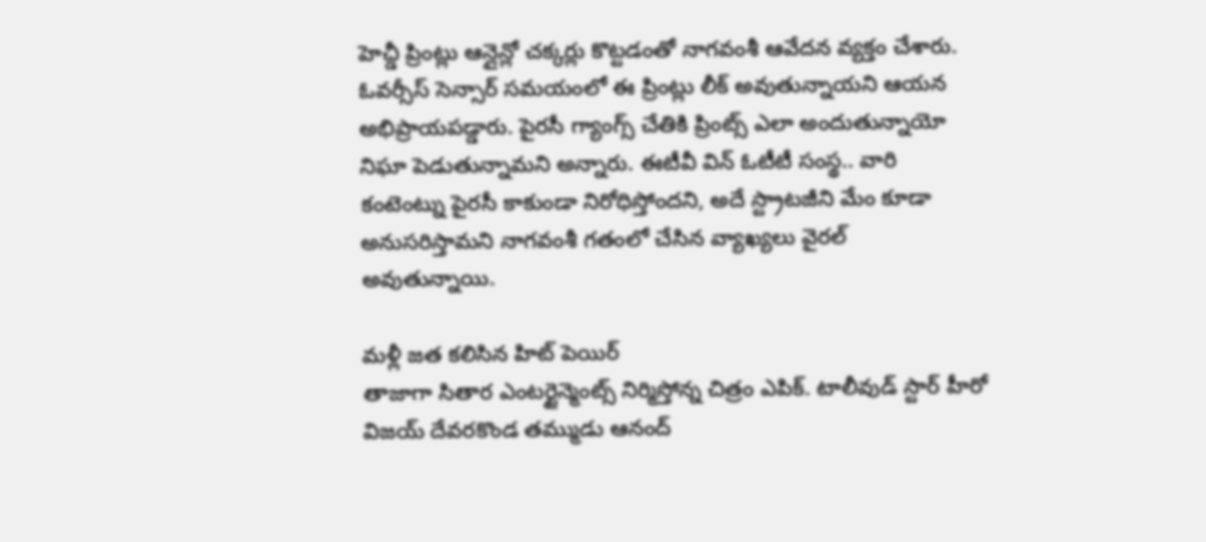హెచ్డీ ప్రింట్లు ఆన్లైన్లో చక్కర్లు కొట్టడంతో నాగవంశీ ఆవేదన వ్యక్తం చేశారు. ఓవర్సీస్ సెన్సార్ సమయంలో ఈ ప్రింట్లు లీక్ అవుతున్నాయని ఆయన అభిప్రాయపడ్డారు. పైరసీ గ్యాంగ్స్ చేతికి ప్రింట్స్ ఎలా అందుతున్నాయో నిఘా పెడుతున్నామని అన్నారు. ఈటీవీ విన్ ఓటీటీ సంస్థ.. వారి కంటెంట్ను పైరసీ కాకుండా నిరోధిస్తోందని, అదే స్ట్రాటజీని మేం కూడా అనుసరిస్తామని నాగవంశీ గతంలో చేసిన వ్యాఖ్యలు వైరల్ అవుతున్నాయి.

మళ్లీ జత కలిసిన హిట్ పెయిర్
తాజాగా సితార ఎంటర్టైన్మెంట్స్ నిర్మిస్తోన్న చిత్రం ఎపిక్. టాలీవుడ్ స్టార్ హీరో విజయ్ దేవరకొండ తమ్ముడు ఆనంద్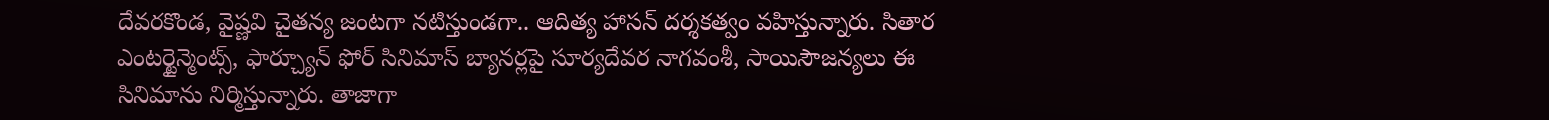దేవరకొండ, వైష్ణవి చైతన్య జంటగా నటిస్తుండగా.. ఆదిత్య హాసన్ దర్శకత్వం వహిస్తున్నారు. సితార ఎంటర్టైన్మెంట్స్, ఫార్చ్యూన్ ఫోర్ సినిమాస్ బ్యానర్లపై సూర్యదేవర నాగవంశీ, సాయిసౌజన్యలు ఈ సినిమాను నిర్మిస్తున్నారు. తాజాగా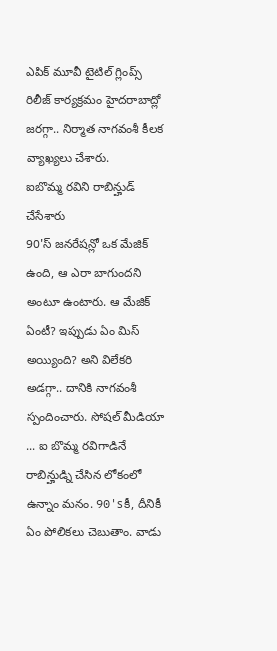ఎపిక్ మూవీ టైటిల్ గ్లింప్స్ రిలీజ్ కార్యక్రమం హైదరాబాద్లో జరగ్గా.. నిర్మాత నాగవంశీ కీలక వ్యాఖ్యలు చేశారు.
ఐబొమ్మ రవిని రాబిన్హుడ్ చేసేశారు
90'స్ జనరేషన్లో ఒక మేజిక్ ఉంది, ఆ ఎరా బాగుందని అంటూ ఉంటారు. ఆ మేజిక్ ఏంటీ? ఇప్పుడు ఏం మిస్ అయ్యింది? అని విలేకరి అడగ్గా.. దానికి నాగవంశీ స్పందించారు. సోషల్ మీడియా ... ఐ బొమ్మ రవిగాడినే రాబిన్హుడ్ని చేసిన లోకంలో ఉన్నాం మనం. 90'sకీ, దీనికీ ఏం పోలికలు చెబుతాం. వాడు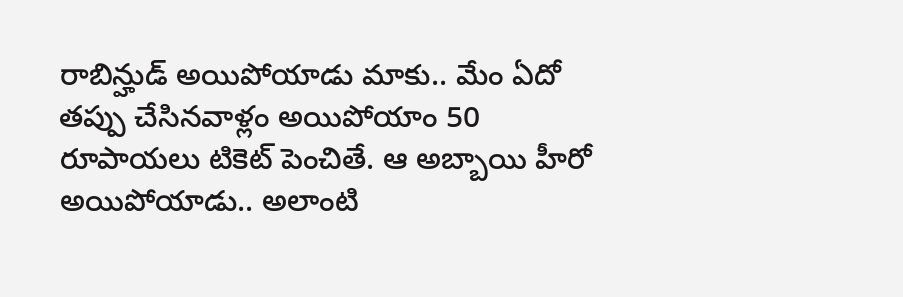రాబిన్హుడ్ అయిపోయాడు మాకు.. మేం ఏదో తప్పు చేసినవాళ్లం అయిపోయాం 50 రూపాయలు టికెట్ పెంచితే. ఆ అబ్బాయి హీరో అయిపోయాడు.. అలాంటి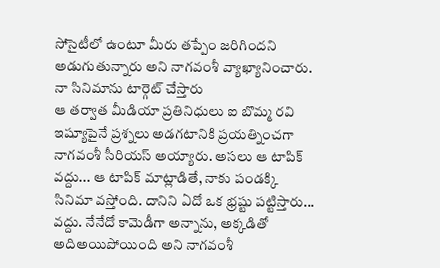సోసైటీలో ఉంటూ మీరు తప్పేం జరిగిందని అడుగుతున్నారు అని నాగవంశీ వ్యాఖ్యానించారు.
నా సినిమాను టార్గెట్ చేస్తారు
ఆ తర్వాత మీడియా ప్రతినిధులు ఐ బొమ్మ రవి ఇష్యూపైనే ప్రశ్నలు అడగటానికి ప్రయత్నించగా నాగవంశీ సీరియస్ అయ్యారు. అసలు ఆ టాపిక్ వద్దు... ఆ టాపిక్ మాట్లాడితే, నాకు పండక్కి సినిమా వస్తోంది. దానిని ఏదో ఒక భ్రష్టు పట్టిస్తారు... వద్దు. నేనేదో కామెడీగా అన్నాను, అక్కడితో అదిఅయిపోయింది అని నాగవంశీ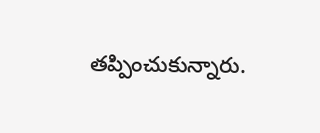తప్పించుకున్నారు.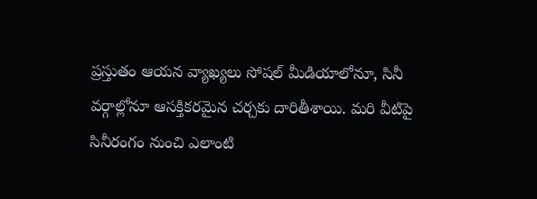ప్రస్తుతం ఆయన వ్యాఖ్యలు సోషల్ మీడియాలోనూ, సినీ వర్గాల్లోనూ ఆసక్తికరమైన చర్చకు దారితీశాయి. మరి వీటిపై సినీరంగం నుంచి ఎలాంటి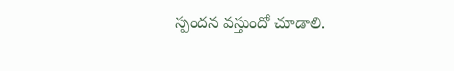స్పందన వస్తుందో చూడాలి.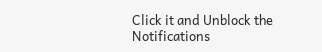Click it and Unblock the Notifications